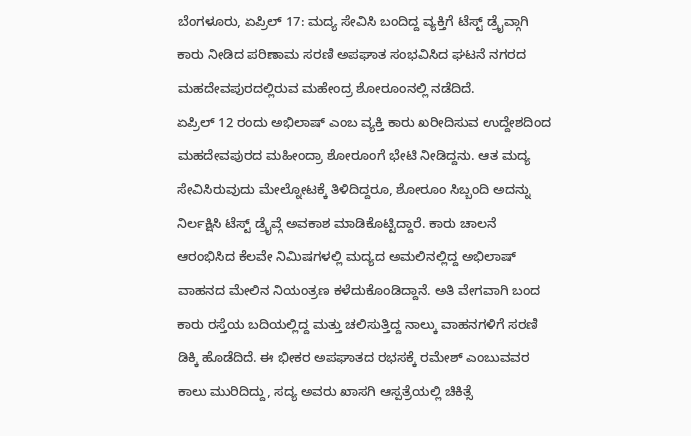ಬೆಂಗಳೂರು, ಏಪ್ರಿಲ್ 17: ಮದ್ಯ ಸೇವಿಸಿ ಬಂದಿದ್ದ ವ್ಯಕ್ತಿಗೆ ಟೆಸ್ಟ್ ಡ್ರೈವ್ಗಾಗಿ ಕಾರು ನೀಡಿದ ಪರಿಣಾಮ ಸರಣಿ ಅಪಘಾತ ಸಂಭವಿಸಿದ ಘಟನೆ ನಗರದ ಮಹದೇವಪುರದಲ್ಲಿರುವ ಮಹೇಂದ್ರ ಶೋರೂಂನಲ್ಲಿ ನಡೆದಿದೆ.
ಏಪ್ರಿಲ್ 12 ರಂದು ಅಭಿಲಾಷ್ ಎಂಬ ವ್ಯಕ್ತಿ ಕಾರು ಖರೀದಿಸುವ ಉದ್ದೇಶದಿಂದ ಮಹದೇವಪುರದ ಮಹೀಂದ್ರಾ ಶೋರೂಂಗೆ ಭೇಟಿ ನೀಡಿದ್ದನು. ಆತ ಮದ್ಯ ಸೇವಿಸಿರುವುದು ಮೇಲ್ನೋಟಕ್ಕೆ ತಿಳಿದಿದ್ದರೂ, ಶೋರೂಂ ಸಿಬ್ಬಂದಿ ಅದನ್ನು ನಿರ್ಲಕ್ಷಿಸಿ ಟೆಸ್ಟ್ ಡ್ರೈವ್ಗೆ ಅವಕಾಶ ಮಾಡಿಕೊಟ್ಟಿದ್ದಾರೆ. ಕಾರು ಚಾಲನೆ ಆರಂಭಿಸಿದ ಕೆಲವೇ ನಿಮಿಷಗಳಲ್ಲಿ ಮದ್ಯದ ಅಮಲಿನಲ್ಲಿದ್ದ ಅಭಿಲಾಷ್ ವಾಹನದ ಮೇಲಿನ ನಿಯಂತ್ರಣ ಕಳೆದುಕೊಂಡಿದ್ದಾನೆ. ಅತಿ ವೇಗವಾಗಿ ಬಂದ ಕಾರು ರಸ್ತೆಯ ಬದಿಯಲ್ಲಿದ್ದ ಮತ್ತು ಚಲಿಸುತ್ತಿದ್ದ ನಾಲ್ಕು ವಾಹನಗಳಿಗೆ ಸರಣಿ ಡಿಕ್ಕಿ ಹೊಡೆದಿದೆ. ಈ ಭೀಕರ ಅಪಘಾತದ ರಭಸಕ್ಕೆ ರಮೇಶ್ ಎಂಬುವವರ ಕಾಲು ಮುರಿದಿದ್ದು, ಸದ್ಯ ಅವರು ಖಾಸಗಿ ಆಸ್ಪತ್ರೆಯಲ್ಲಿ ಚಿಕಿತ್ಸೆ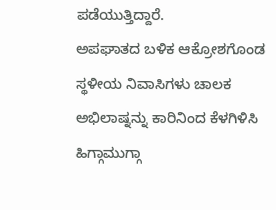ಪಡೆಯುತ್ತಿದ್ದಾರೆ.
ಅಪಘಾತದ ಬಳಿಕ ಆಕ್ರೋಶಗೊಂಡ ಸ್ಥಳೀಯ ನಿವಾಸಿಗಳು ಚಾಲಕ ಅಭಿಲಾಷ್ನನ್ನು ಕಾರಿನಿಂದ ಕೆಳಗಿಳಿಸಿ ಹಿಗ್ಗಾಮುಗ್ಗಾ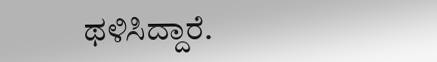ಥಳಿಸಿದ್ದಾರೆ.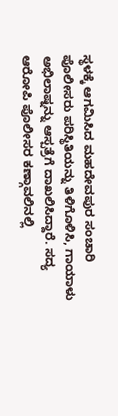ಸ್ಥಳಕ್ಕೆ ಆಗಮಿಸಿದ ಮಹದೇವಪುರ ಸಂಚಾರಿ ಪೊಲೀಸರು ಪರಿಸ್ಥಿತಿಯನ್ನು ತಿಳಿಗೊಳಿಸಿ, ಗಾಯಾಳು ಅಭಿಲಾಷ್ನನ್ನು ಆಸ್ಪತ್ರೆಗೆ ದಾಖಲಿಸಿದ್ದಾರೆ. ಸದ್ಯ ಆರೋಪಿ ಪೊಲೀಸರ ಕಣ್ಗಾವಲಿನಲ್ಲಿ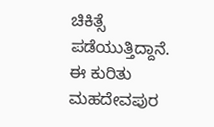ಚಿಕಿತ್ಸೆ ಪಡೆಯುತ್ತಿದ್ದಾನೆ. ಈ ಕುರಿತು ಮಹದೇವಪುರ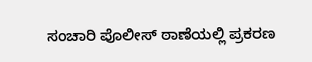ಸಂಚಾರಿ ಪೊಲೀಸ್ ಠಾಣೆಯಲ್ಲಿ ಪ್ರಕರಣ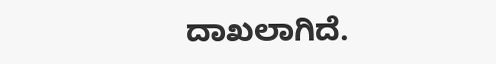ದಾಖಲಾಗಿದೆ.